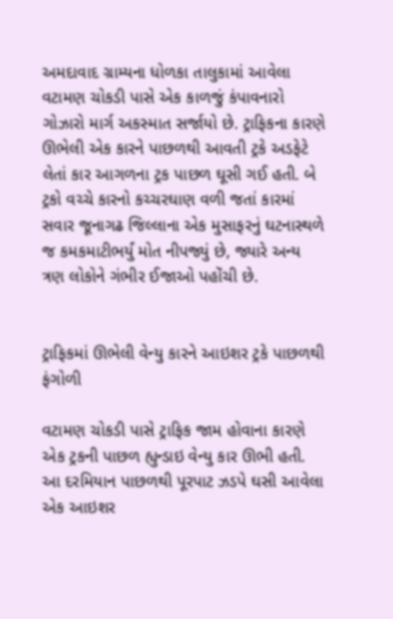અમદાવાદ ગ્રામ્યના ધોળકા તાલુકામાં આવેલા વટામણ ચોકડી પાસે એક કાળજું કંપાવનારો ગોઝારો માર્ગ અકસ્માત સર્જાયો છે. ટ્રાફિકના કારણે ઊભેલી એક કારને પાછળથી આવતી ટ્રકે અડફેટે લેતાં કાર આગળના ટ્રક પાછળ ઘૂસી ગઈ હતી. બે ટ્રકો વચ્ચે કારનો કચ્ચરઘાણ વળી જતાં કારમાં સવાર જૂનાગઢ જિલ્લાના એક મુસાફરનું ઘટનાસ્થળે જ કમકમાટીભર્યું મોત નીપજ્યું છે, જ્યારે અન્ય ત્રણ લોકોને ગંભીર ઈજાઓ પહોંચી છે.


ટ્રાફિકમાં ઊભેલી વેન્યુ કારને આઇશર ટ્રકે પાછળથી ફંગોળી

વટામણ ચોકડી પાસે ટ્રાફિક જામ હોવાના કારણે એક ટ્રકની પાછળ હ્યુન્ડાઇ વેન્યુ કાર ઊભી હતી. આ દરમિયાન પાછળથી પૂરપાટ ઝડપે ઘસી આવેલા એક આઇશર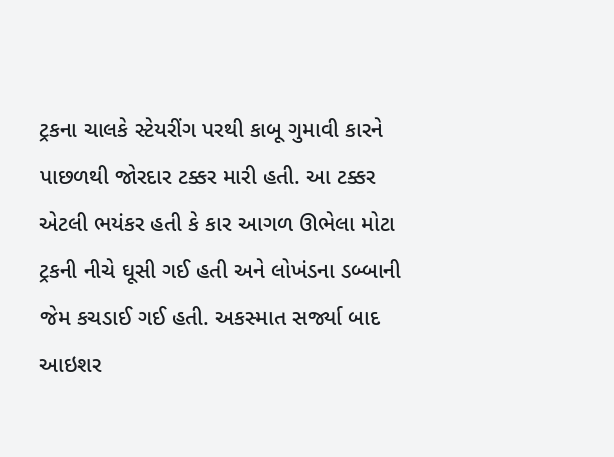ટ્રકના ચાલકે સ્ટેયરીંગ પરથી કાબૂ ગુમાવી કારને પાછળથી જોરદાર ટક્કર મારી હતી. આ ટક્કર એટલી ભયંકર હતી કે કાર આગળ ઊભેલા મોટા ટ્રકની નીચે ઘૂસી ગઈ હતી અને લોખંડના ડબ્બાની જેમ કચડાઈ ગઈ હતી. અકસ્માત સર્જ્યા બાદ આઇશર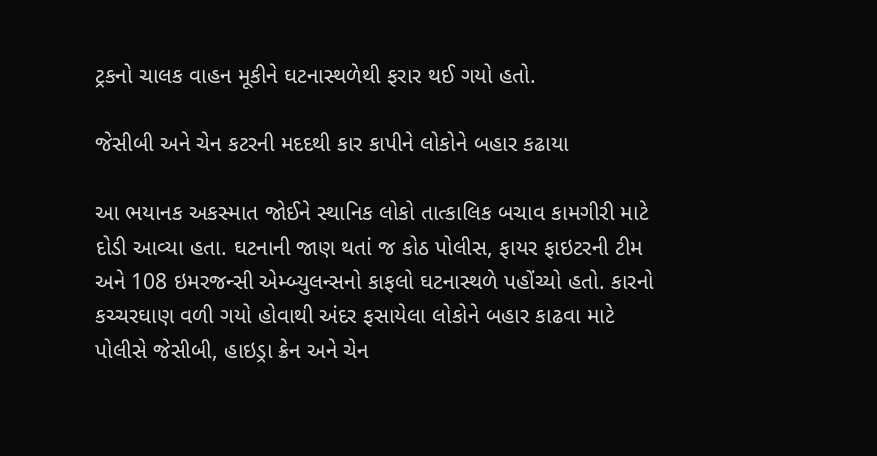ટ્રકનો ચાલક વાહન મૂકીને ઘટનાસ્થળેથી ફરાર થઈ ગયો હતો.

જેસીબી અને ચેન કટરની મદદથી કાર કાપીને લોકોને બહાર કઢાયા

આ ભયાનક અકસ્માત જોઈને સ્થાનિક લોકો તાત્કાલિક બચાવ કામગીરી માટે દોડી આવ્યા હતા. ઘટનાની જાણ થતાં જ કોઠ પોલીસ, ફાયર ફાઇટરની ટીમ અને 108 ઇમરજન્સી એમ્બ્યુલન્સનો કાફલો ઘટનાસ્થળે પહોંચ્યો હતો. કારનો કચ્ચરઘાણ વળી ગયો હોવાથી અંદર ફસાયેલા લોકોને બહાર કાઢવા માટે પોલીસે જેસીબી, હાઇડ્રા ક્રેન અને ચેન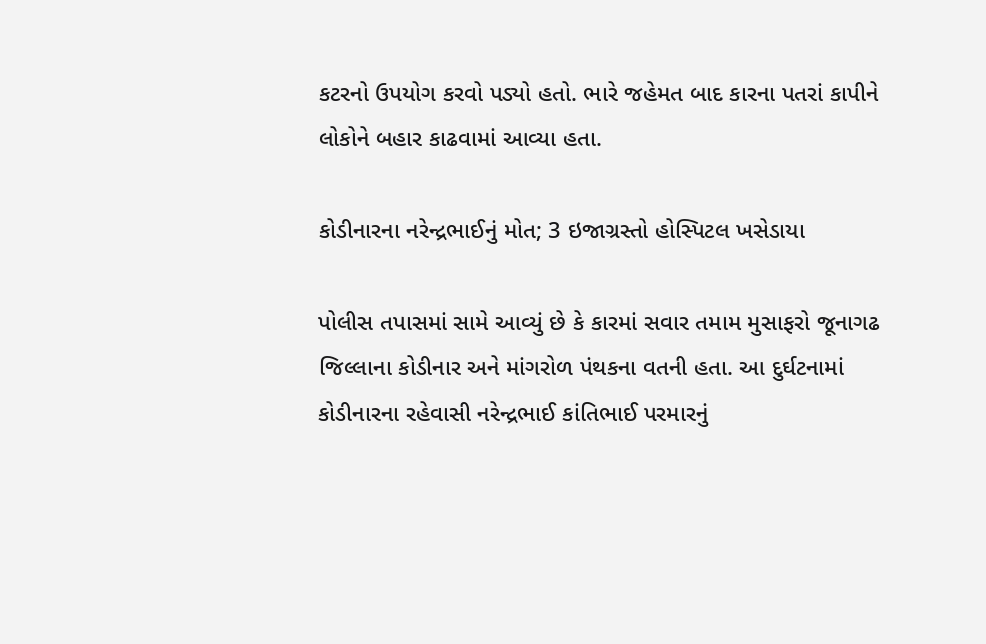કટરનો ઉપયોગ કરવો પડ્યો હતો. ભારે જહેમત બાદ કારના પતરાં કાપીને લોકોને બહાર કાઢવામાં આવ્યા હતા.

કોડીનારના નરેન્દ્રભાઈનું મોત; 3 ઇજાગ્રસ્તો હોસ્પિટલ ખસેડાયા

પોલીસ તપાસમાં સામે આવ્યું છે કે કારમાં સવાર તમામ મુસાફરો જૂનાગઢ જિલ્લાના કોડીનાર અને માંગરોળ પંથકના વતની હતા. આ દુર્ઘટનામાં કોડીનારના રહેવાસી નરેન્દ્રભાઈ કાંતિભાઈ પરમારનું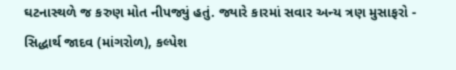ઘટનાસ્થળે જ કરુણ મોત નીપજ્યું હતું. જ્યારે કારમાં સવાર અન્ય ત્રણ મુસાફરો - સિદ્ધાર્થ જાદવ (માંગરોળ), કલ્પેશ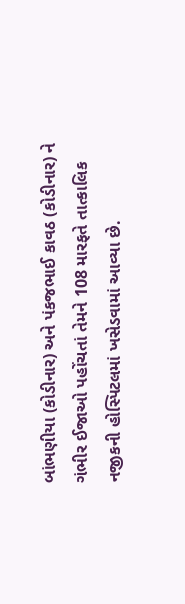બાંભણીયા (કોડીનાર) અને પંકજભાઈ કાવઠ (કોડીનાર) ને ગંભીર ઈજાઓ પહોંચતાં તેમને 108 મારફતે તાત્કાલિક નજીકની હોસ્પિટલમાં ખસેડવામાં આવ્યા છે.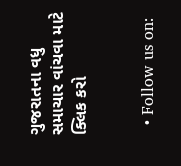ગુજરાતના વધુ સમાચાર વાંચવા માટે ક્લિક કરો


  • Follow us on: